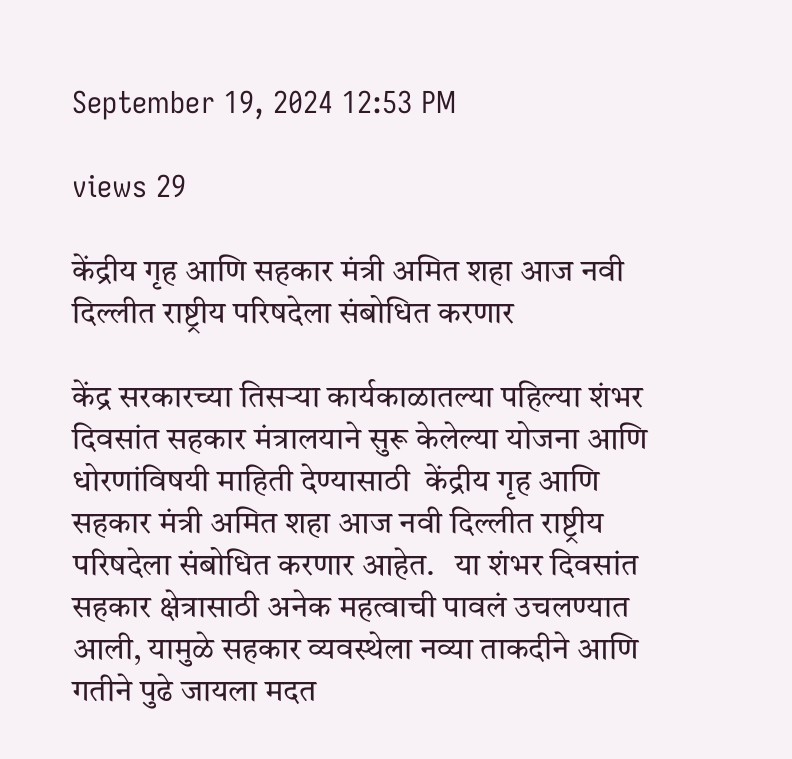September 19, 2024 12:53 PM

views 29

केंद्रीय गृह आणि सहकार मंत्री अमित शहा आज नवी दिल्लीत राष्ट्रीय परिषदेला संबोधित करणार

केंद्र सरकारच्या तिसऱ्या कार्यकाळातल्या पहिल्या शंभर दिवसांत सहकार मंत्रालयाने सुरू केलेल्या योजना आणि धोरणांविषयी माहिती देण्यासाठी  केंद्रीय गृह आणि सहकार मंत्री अमित शहा आज नवी दिल्लीत राष्ट्रीय परिषदेला संबोधित करणार आहेत.   या शंभर दिवसांत सहकार क्षेत्रासाठी अनेक महत्वाची पावलं उचलण्यात आली, यामुळे सहकार व्यवस्थेला नव्या ताकदीने आणि गतीने पुढे जायला मदत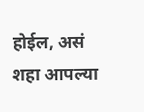होईल, असं शहा आपल्या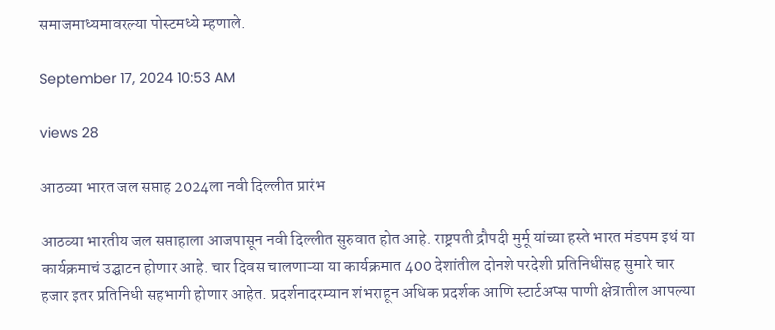समाजमाध्यमावरल्या पोस्टमध्ये म्हणाले.

September 17, 2024 10:53 AM

views 28

आठव्या भारत जल सप्ताह 2024ला नवी दिल्लीत प्रारंभ

आठव्या भारतीय जल सप्ताहाला आजपासून नवी दिल्लीत सुरुवात होत आहे. राष्ट्रपती द्रौपदी मुर्मू यांच्या हस्ते भारत मंडपम इथं या कार्यक्रमाचं उद्घाटन होणार आहे. चार दिवस चालणाऱ्या या कार्यक्रमात 400 देशांतील दोनशे परदेशी प्रतिनिधींसह सुमारे चार हजार इतर प्रतिनिधी सहभागी होणार आहेत. प्रदर्शनादरम्यान शंभराहून अधिक प्रदर्शक आणि स्टार्टअप्स पाणी क्षेत्रातील आपल्या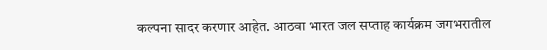कल्पना सादर करणार आहेत. आठवा भारत जल सप्ताह कार्यक्रम जगभरातील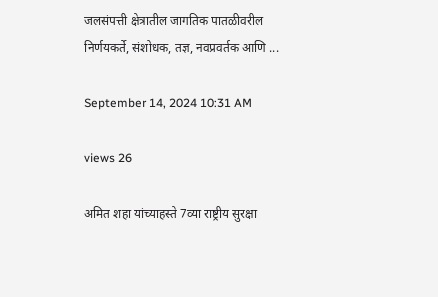जलसंपत्ती क्षेत्रातील जागतिक पातळीवरील निर्णयकर्ते, संशोधक, तज्ञ, नवप्रवर्तक आणि ...

September 14, 2024 10:31 AM

views 26

अमित शहा यांच्याहस्ते 7व्या राष्ट्रीय सुरक्षा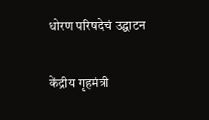धोरण परिषदेचं उद्घाटन

केंद्रीय गृहमंत्री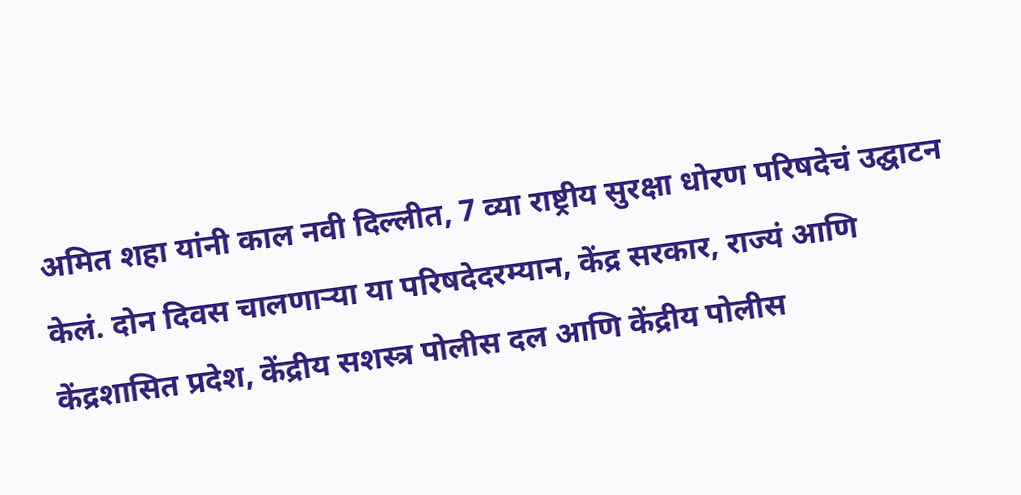अमित शहा यांनी काल नवी दिल्लीत, 7 व्या राष्ट्रीय सुरक्षा धोरण परिषदेचं उद्घाटन केलं. दोन दिवस चालणाऱ्या या परिषदेदरम्यान, केंद्र सरकार, राज्यं आणि केंद्रशासित प्रदेश, केंद्रीय सशस्त्र पोलीस दल आणि केंद्रीय पोलीस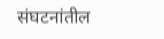संघटनांतील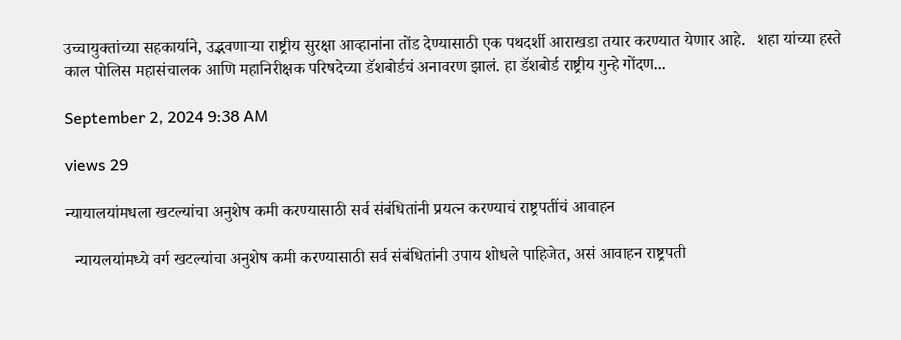उच्चायुक्तांच्या सहकार्याने, उद्भवणाऱ्या राष्ट्रीय सुरक्षा आव्हानांना तोंड देण्यासाठी एक पथदर्शी आराखडा तयार करण्यात येणार आहे.   शहा यांच्या हस्ते काल पोलिस महासंचालक आणि महानिरीक्षक परिषदेच्या डॅशबोर्डचं अनावरण झालं. हा डॅशबोर्ड राष्ट्रीय गुन्हे गोंदण...

September 2, 2024 9:38 AM

views 29

न्यायालयांमधला खटल्यांचा अनुशेष कमी करण्यासाठी सर्व संबंधितांनी प्रयत्न करण्याचं राष्ट्रपतींचं आवाहन

  न्यायलयांमध्ये वर्ग खटल्यांचा अनुशेष कमी करण्यासाठी सर्व संबंधितांनी उपाय शोधले पाहिजेत, असं आवाहन राष्ट्रपती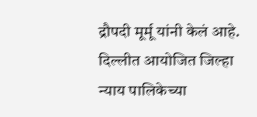द्रौपदी मूर्मू यांनी केलं आहे. दिल्लीत आयोजित जिल्हा न्याय पालिकेच्या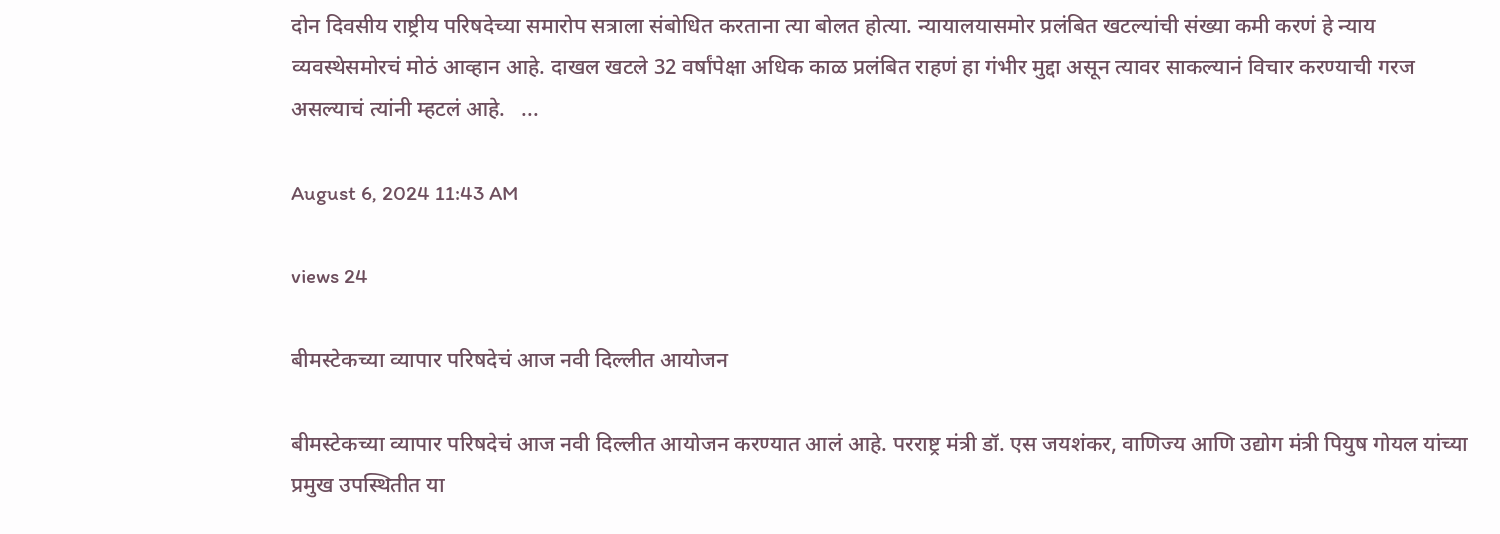दोन दिवसीय राष्ट्रीय परिषदेच्या समारोप सत्राला संबोधित करताना त्या बोलत होत्या. न्यायालयासमोर प्रलंबित खटल्यांची संख्या कमी करणं हे न्याय व्यवस्थेसमोरचं मोठं आव्हान आहे. दाखल खटले 32 वर्षांपेक्षा अधिक काळ प्रलंबित राहणं हा गंभीर मुद्दा असून त्यावर साकल्यानं विचार करण्याची गरज असल्याचं त्यांनी म्हटलं आहे.   ...

August 6, 2024 11:43 AM

views 24

बीमस्टेकच्या व्यापार परिषदेचं आज नवी दिल्लीत आयोजन

बीमस्टेकच्या व्यापार परिषदेचं आज नवी दिल्लीत आयोजन करण्यात आलं आहे. परराष्ट्र मंत्री डॉ. एस जयशंकर, वाणिज्य आणि उद्योग मंत्री पियुष गोयल यांच्या प्रमुख उपस्थितीत या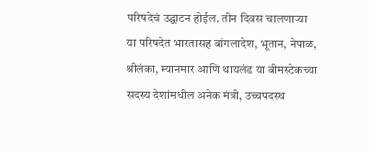परिषदेचं उद्घाटन होईल. तीन दिवस चालणाऱ्या या परिषदेत भारतासह बांगलादेश, भूतान, नेपाळ, श्रीलंका, म्यानमार आणि थायलंड या बीमस्टेकच्या सदस्य देशांमधील अनेक मंत्री, उच्चपदस्थ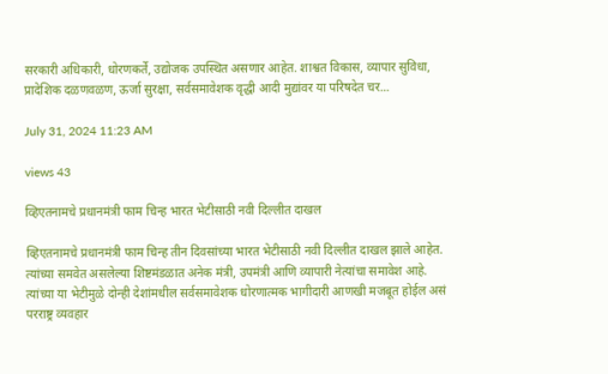सरकारी अधिकारी, धोरणकर्ते, उद्योजक उपस्थित असणार आहेत. शाश्वत विकास, व्यापार सुविधा, प्रादेशिक दळणवळण, ऊर्जा सुरक्षा, सर्वसमावेशक वृद्धी आदी मुद्यांवर या परिषदेत चर...

July 31, 2024 11:23 AM

views 43

व्हिएतनामचे प्रधानमंत्री फाम चिन्ह भारत भेटीसाठी नवी दिल्लीत दाखल

व्हिएतनामचे प्रधानमंत्री फाम चिन्ह तीन दिवसांच्या भारत भेटीसाठी नवी दिल्लीत दाखल झाले आहेत. त्यांच्या समवेत असलेल्या शिष्टमंडळात अनेक मंत्री, उपमंत्री आणि व्यापारी नेत्यांचा समावेश आहे. त्यांच्या या भेटीमुळे दोन्ही देशांमधील सर्वसमावेशक धोरणात्मक भागीदारी आणखी मजबूत होईल असं परराष्ट्र व्यवहार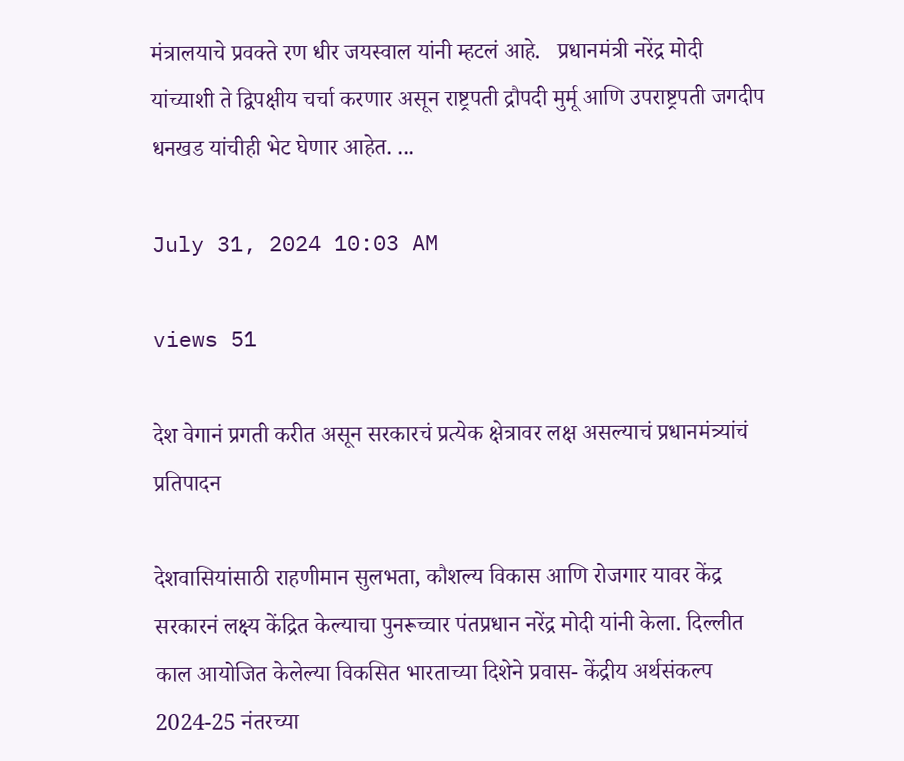मंत्रालयाचे प्रवक्ते रण धीर जयस्वाल यांनी म्हटलं आहे.   प्रधानमंत्री नरेंद्र मोदी यांच्याशी ते द्विपक्षीय चर्चा करणार असून राष्ट्रपती द्रौपदी मुर्मू आणि उपराष्ट्रपती जगदीप धनखड यांचीही भेट घेणार आहेत. ...

July 31, 2024 10:03 AM

views 51

देश वेगानं प्रगती करीत असून सरकारचं प्रत्येक क्षेत्रावर लक्ष असल्याचं प्रधानमंत्र्यांचं प्रतिपादन

देशवासियांसाठी राहणीमान सुलभता, कौशल्य विकास आणि रोजगार यावर केंद्र सरकारनं लक्ष्य केंद्रित केल्याचा पुनरूच्चार पंतप्रधान नरेंद्र मोदी यांनी केला. दिल्लीत काल आयोजित केलेल्या विकसित भारताच्या दिशेने प्रवास- केंद्रीय अर्थसंकल्प 2024-25 नंतरच्या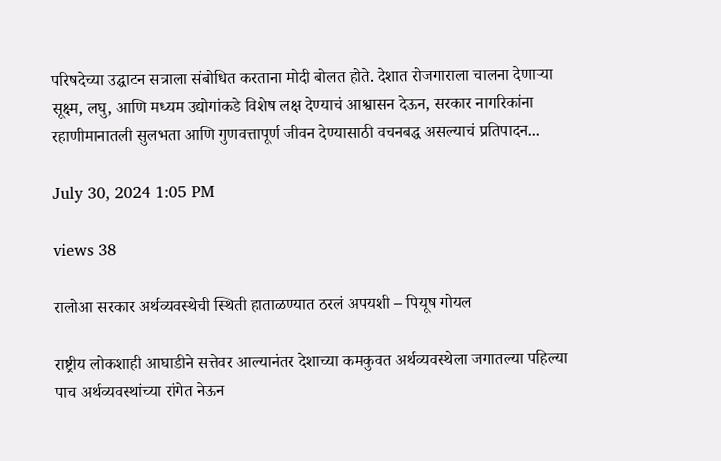परिषदेच्या उद्घाटन सत्राला संबोधित करताना मोदी बोलत होते. देशात रोजगाराला चालना देणाऱ्या सूक्ष्म, लघु, आणि मध्यम उद्योगांकडे विशेष लक्ष देण्याचं आश्वासन देऊन, सरकार नागरिकांना रहाणीमानातली सुलभता आणि गुणवत्तापूर्ण जीवन देण्यासाठी वचनबद्ध असल्याचं प्रतिपादन...

July 30, 2024 1:05 PM

views 38

रालोआ सरकार अर्थव्यवस्थेची स्थिती हाताळण्यात ठरलं अपयशी – पियूष गोयल

राष्ट्रीय लोकशाही आघाडीने सत्तेवर आल्यानंतर देशाच्या कमकुवत अर्थव्यवस्थेला जगातल्या पहिल्या पाच अर्थव्यवस्थांच्या रांगेत नेऊन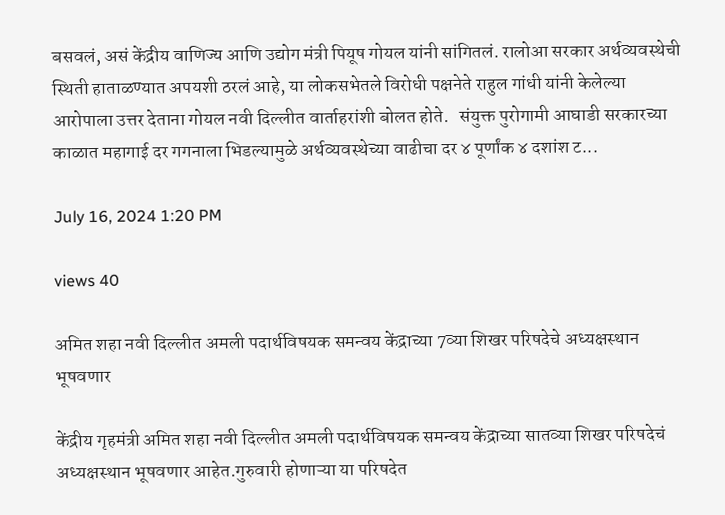बसवलं, असं केंद्रीय वाणिज्य आणि उद्योग मंत्री पियूष गोयल यांनी सांगितलं. रालोआ सरकार अर्थव्यवस्थेची स्थिती हाताळण्यात अपयशी ठरलं आहे, या लोकसभेतले विरोधी पक्षनेते राहुल गांधी यांनी केलेल्या आरोपाला उत्तर देताना गोयल नवी दिल्लीत वार्ताहरांशी बोलत होते.   संयुक्त पुरोगामी आघाडी सरकारच्या काळात महागाई दर गगनाला भिडल्यामुळे अर्थव्यवस्थेच्या वाढीचा दर ४ पूर्णांक ४ दशांश ट...

July 16, 2024 1:20 PM

views 40

अमित शहा नवी दिल्लीत अमली पदार्थविषयक समन्वय केंद्राच्या 7व्या शिखर परिषदेचे अध्यक्षस्थान भूषवणार

केंद्रीय गृहमंत्री अमित शहा नवी दिल्लीत अमली पदार्थविषयक समन्वय केंद्राच्या सातव्या शिखर परिषदेचं अध्यक्षस्थान भूषवणार आहेत.गुरुवारी होणाऱ्या या परिषदेत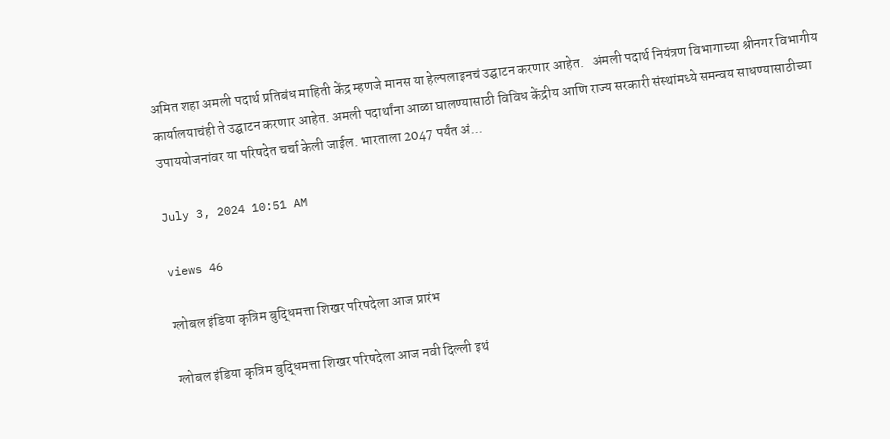अमित शहा अमली पदार्थ प्रतिबंध माहिती केंद्र म्हणजे मानस या हेल्पलाइनचं उद्घाटन करणार आहेत.   अंमली पदार्थ नियंत्रण विभागाच्या श्रीनगर विभागीय कार्यालयाचंही ते उद्घाटन करणार आहेत. अमली पदार्थांना आळा घालण्यासाठी विविध केंद्रीय आणि राज्य सरकारी संस्थांमध्ये समन्वय साधण्यासाठीच्या उपाययोजनांवर या परिषदेत चर्चा केली जाईल. भारताला 2047 पर्यंत अं...

July 3, 2024 10:51 AM

views 46

ग्लोबल इंडिया कृत्रिम बुद्धिमत्ता शिखर परिषदेला आज प्रारंभ

ग्लोबल इंडिया कृत्रिम बुद्धिमत्ता शिखर परिषदेला आज नवी दिल्ली इथं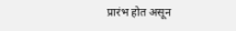प्रारंभ होत असून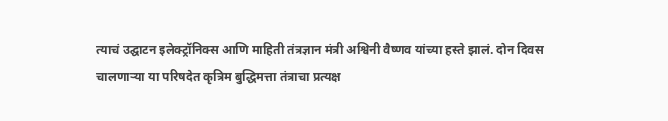त्याचं उद्घाटन इलेक्ट्रॉनिक्स आणि माहिती तंत्रज्ञान मंत्री अश्विनी वैष्णव यांच्या हस्ते झालं. दोन दिवस चालणाऱ्या या परिषदेत कृत्रिम बुद्धिमत्ता तंत्राचा प्रत्यक्ष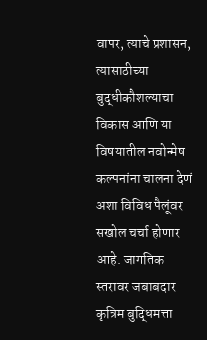वापर, त्याचे प्रशासन, त्यासाठीच्या बुद्धीकौशल्याचा विकास आणि या विषयातील नवोन्मेष कल्पनांना चालना देणं अशा विविध पैलूंवर सखोल चर्चा होणार आहे. जागतिक स्तरावर जबाबदार कृत्रिम बुद्धिमत्ता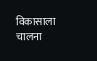विकासाला चालना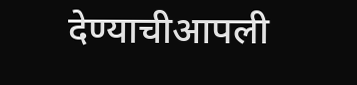देण्याचीआपली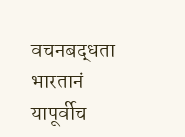वचनबद्धता भारतानं यापूर्वीच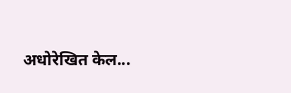अधोरेखित केल...